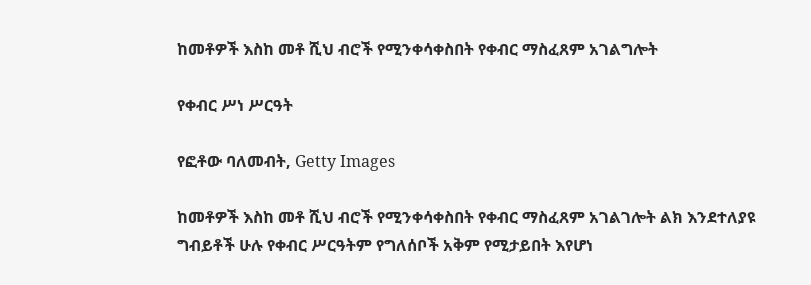ከመቶዎች እስከ መቶ ሺህ ብሮች የሚንቀሳቀስበት የቀብር ማስፈጸም አገልግሎት

የቀብር ሥነ ሥርዓት

የፎቶው ባለመብት, Getty Images

ከመቶዎች እስከ መቶ ሺህ ብሮች የሚንቀሳቀስበት የቀብር ማስፈጸም አገልገሎት ልክ እንደተለያዩ ግብይቶች ሁሉ የቀብር ሥርዓትም የግለሰቦች አቅም የሚታይበት እየሆነ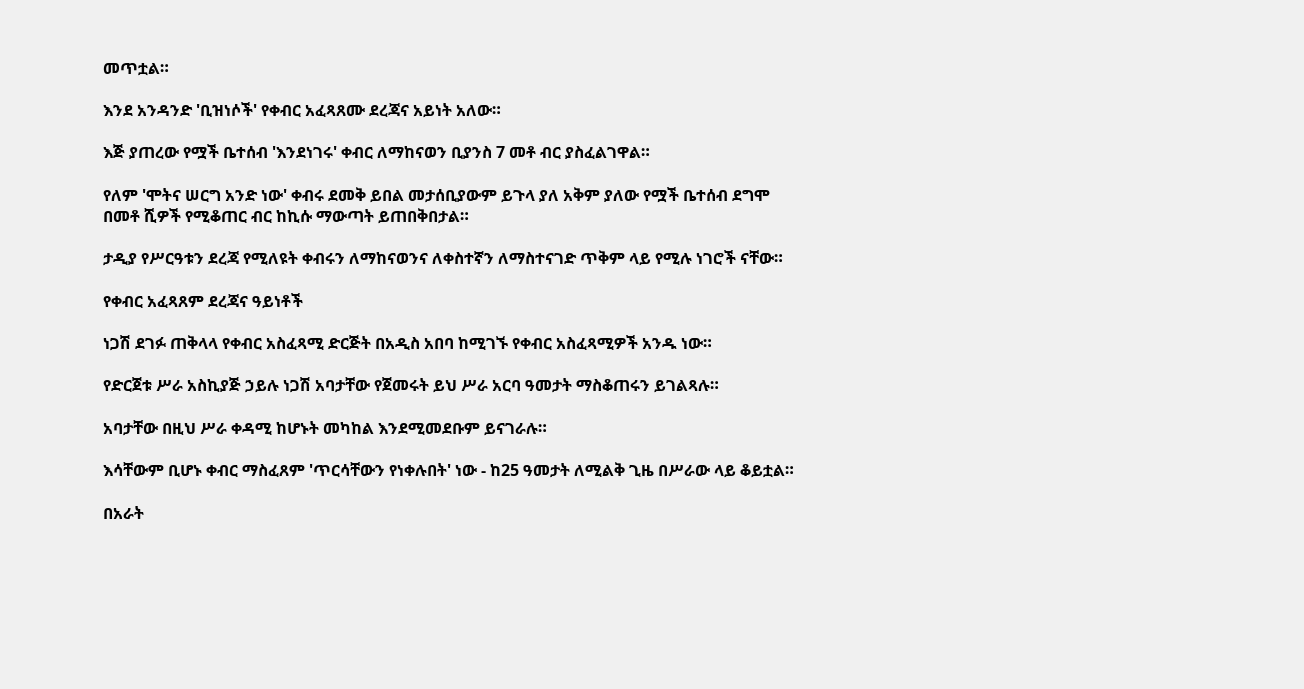መጥቷል።

እንደ አንዳንድ 'ቢዝነሶች' የቀብር አፈጻጸሙ ደረጃና አይነት አለው።

እጅ ያጠረው የሟች ቤተሰብ 'እንደነገሩ' ቀብር ለማከናወን ቢያንስ 7 መቶ ብር ያስፈልገዋል።

የለም 'ሞትና ሠርግ አንድ ነው' ቀብሩ ደመቅ ይበል መታሰቢያውም ይጉላ ያለ አቅም ያለው የሟች ቤተሰብ ደግሞ በመቶ ሺዎች የሚቆጠር ብር ከኪሱ ማውጣት ይጠበቅበታል።

ታዲያ የሥርዓቱን ደረጃ የሚለዩት ቀብሩን ለማከናወንና ለቀስተኛን ለማስተናገድ ጥቅም ላይ የሚሉ ነገሮች ናቸው።

የቀብር አፈጻጸም ደረጃና ዓይነቶች

ነጋሽ ደገፉ ጠቅላላ የቀብር አስፈጻሚ ድርጅት በአዲስ አበባ ከሚገኙ የቀብር አስፈጻሚዎች አንዱ ነው።

የድርጀቱ ሥራ አስኪያጅ ኃይሉ ነጋሽ አባታቸው የጀመሩት ይህ ሥራ አርባ ዓመታት ማስቆጠሩን ይገልጻሉ።

አባታቸው በዚህ ሥራ ቀዳሚ ከሆኑት መካከል እንደሚመደቡም ይናገራሉ።

እሳቸውም ቢሆኑ ቀብር ማስፈጸም 'ጥርሳቸውን የነቀሉበት' ነው - ከ25 ዓመታት ለሚልቅ ጊዜ በሥራው ላይ ቆይቷል።

በአራት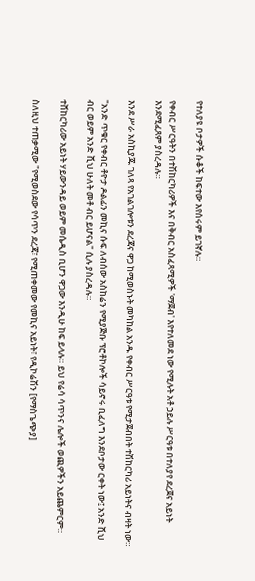የተለያዩ ቦታዎች ሱቆች ከፍተው እየሰሩም ይገኛሉ።

የቀብር ሥርዓትን በተሽከርካሪዎች እና በቅብር አስፈጻሚዎች 'ማጀብ' እየተለመደ ነው የሚሉት አቶ ኃይሉ ሥርዓቱ በተለያየ ደረጀና አይነት እንደሚፈጸም ያስረዳሉ።

እንደ ሥራ አስኪያጁ ገለጻ የአገልገሎቱን ደረጃና ዋጋ ከሚወስኑት መካከል አንዱ የቀብር ሥርዓቱ የሚታጀብበት ተሽከርካሪ አይነትና ብዛት ነው።

"አንድ ጥቁር የቀብር ቶዮታ ዶልፊን መኪና ሱፍ ለብሰው አስከሬን የሚያጅቡ ፕሮቶኮሎች ሳይኖሩ ቢፈለግ እንደቦታው ርቀት ነው፤ አንድ ሺህ ብር ወይም አንድ ሺህ ሁለት መቶ ብር ይሆናል" ሲሉ ያስረዳሉ።

ተሸከርካሪው አይነት ሃይውንዳይ ወይም መሴዲስ ቢሆን ዋጋው እንዲሁ ከፍ ይላሉ። ይህ የሬሳ ሳጥንና ሌሎች ወጪዎችን አይጨምርም።

ስለዚህ ተጠቃሚው "የሚወስደው የሳጥን ደረጃ፣ የሚጠቀመው የመኪና አይነት፣ የዲኮሬሽን [የማስጌጭያ]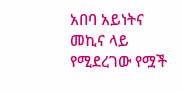አበባ አይነትና መኪና ላይ የሚደረገው የሟች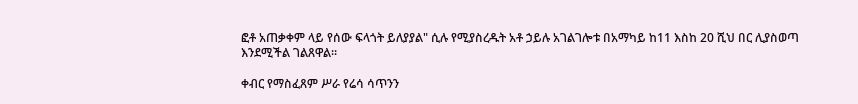ፎቶ አጠቃቀም ላይ የሰው ፍላጎት ይለያያል" ሲሉ የሚያስረዱት አቶ ኃይሉ አገልገሎቱ በአማካይ ከ11 እስከ 20 ሺህ በር ሊያስወጣ እንደሚችል ገልጸዋል።

ቀብር የማስፈጸም ሥራ የሬሳ ሳጥንን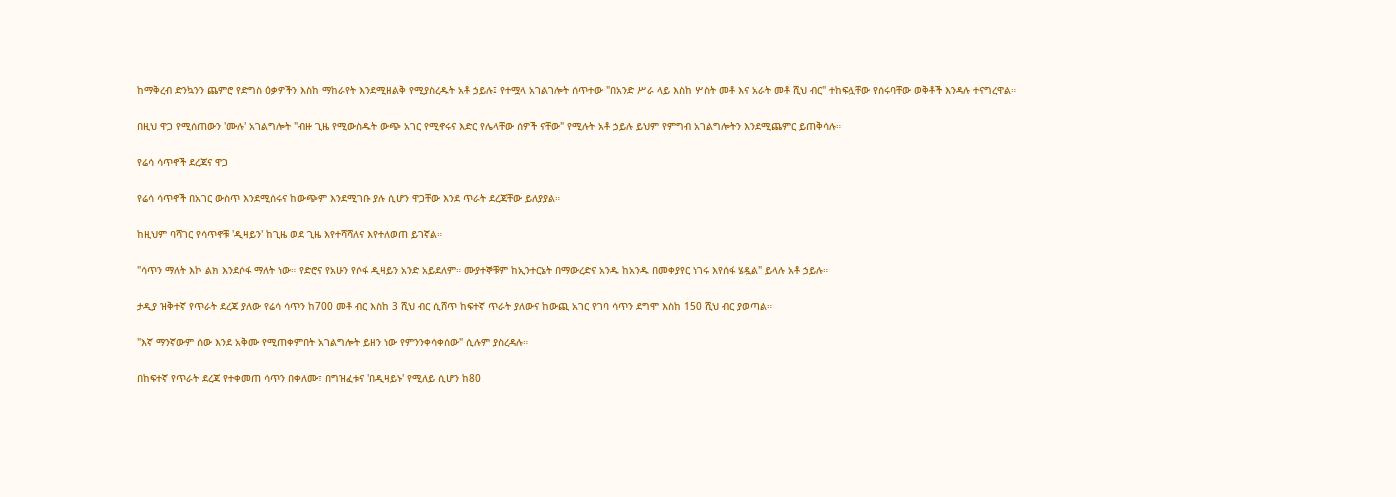ከማቅረብ ድንኳንን ጨምሮ የድግስ ዕቃዎችን እስከ ማከራየት እንደሚዘልቅ የሚያስረዱት አቶ ኃይሉ፤ የተሟላ አገልገሎት ሰጥተው "በአንድ ሥራ ላይ እስከ ሦስት መቶ እና አራት መቶ ሺህ ብር" ተከፍሏቸው የሰሩባቸው ወቅቶች እንዳሉ ተናግረዋል።

በዚህ ዋጋ የሚሰጠውን 'ሙሉ' አገልግሎት "ብዙ ጊዜ የሚውስዱት ውጭ አገር የሚኖሩና እድር የሌላቸው ሰዎች ናቸው" የሚሉት አቶ ኃይሉ ይህም የምግብ አገልግሎትን እንደሚጨምር ይጠቅሳሉ።

የሬሳ ሳጥኖች ደረጃና ዋጋ

የሬሳ ሳጥኖች በአገር ውስጥ እንደሚሰሩና ከውጭም እንደሚገቡ ያሉ ሲሆን ዋጋቸው እንደ ጥራት ደረጃቸው ይለያያል።

ከዚህም ባሻገር የሳጥኖቹ 'ዲዛይን' ከጊዜ ወደ ጊዜ እየተሻሻለና እየተለወጠ ይገኛል።

"ሳጥን ማለት እኮ ልክ እንደሶፋ ማለት ነው። የድሮና የአሁን የሶፋ ዲዛይን አንድ አይደለም። ሙያተኞቹም ከኢንተርኔት በማውረድና አንዱ ከአንዱ በመቀያየር ነገሩ እየሰፋ ሄዷል" ይላሉ አቶ ኃይሉ።

ታዲያ ዝቅተኛ የጥራት ደረጃ ያለው የሬሳ ሳጥን ከ700 መቶ ብር እስከ 3 ሺህ ብር ሲሸጥ ከፍተኛ ጥራት ያለውና ከውጪ አገር የገባ ሳጥን ደግሞ እስከ 150 ሺህ ብር ያወጣል።

"እኛ ማንኛውም ሰው እንደ አቅሙ የሚጠቀምበት አገልግሎት ይዘን ነው የምንንቀሳቀሰው" ሲሉም ያስረዳሉ።

በከፍተኛ የጥራት ደረጃ የተቀመጠ ሳጥን በቀለሙ፣ በግዝፈቱና 'በዲዛይኑ' የሚለይ ሲሆን ከ80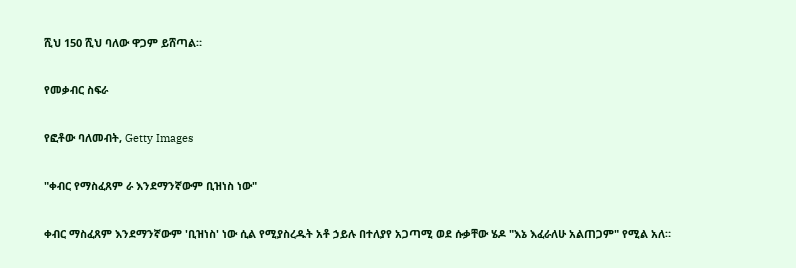ሺህ 150 ሺህ ባለው ዋጋም ይሸጣል።

የመቃብር ስፍራ

የፎቶው ባለመብት, Getty Images

"ቀብር የማስፈጸም ራ እንደማንኛውም ቢዝነስ ነው"

ቀብር ማስፈጸም እንደማንኛውም 'ቢዝነስ' ነው ሲል የሚያስረዱት አቶ ኃይሉ በተለያየ አጋጣሚ ወደ ሱቃቸው ሄዶ "እኔ እፈራለሁ አልጠጋም" የሚል አለ።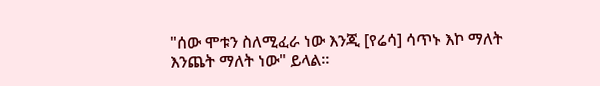"ሰው ሞቱን ስለሚፈራ ነው እንጂ [የሬሳ] ሳጥኑ እኮ ማለት እንጨት ማለት ነው" ይላል።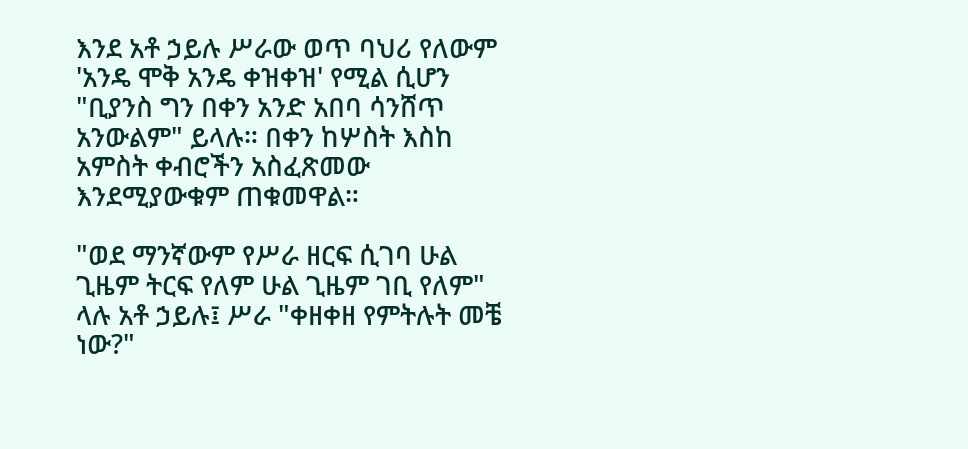እንደ አቶ ኃይሉ ሥራው ወጥ ባህሪ የለውም 'አንዴ ሞቅ አንዴ ቀዝቀዝ' የሚል ሲሆን "ቢያንስ ግን በቀን አንድ አበባ ሳንሸጥ አንውልም" ይላሉ። በቀን ከሦስት እስከ አምስት ቀብሮችን አስፈጽመው እንደሚያውቁም ጠቁመዋል።

"ወደ ማንኛውም የሥራ ዘርፍ ሲገባ ሁል ጊዜም ትርፍ የለም ሁል ጊዜም ገቢ የለም" ላሉ አቶ ኃይሉ፤ ሥራ "ቀዘቀዘ የምትሉት መቼ ነው?"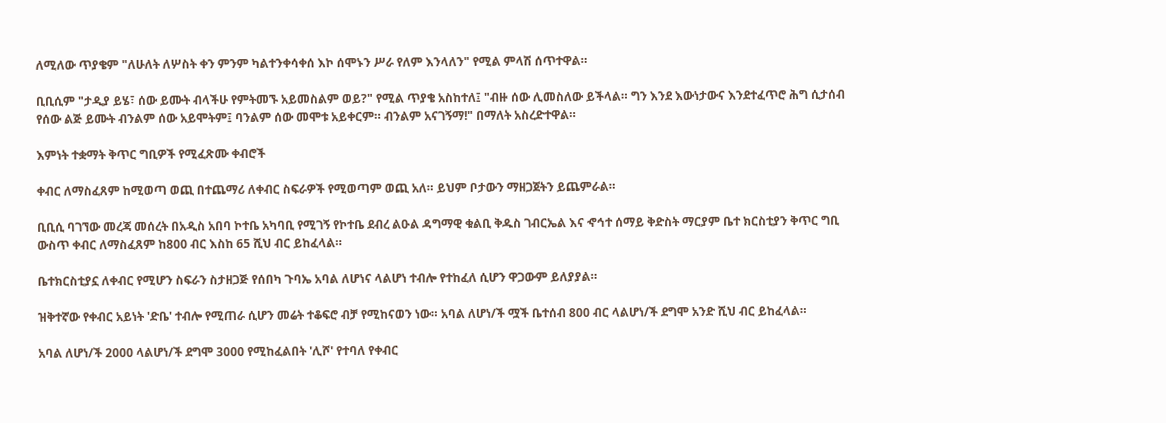ለሚለው ጥያቄም "ለሁለት ለሦስት ቀን ምንም ካልተንቀሳቀሰ እኮ ሰሞኑን ሥራ የለም እንላለን" የሚል ምላሽ ሰጥተዋል።

ቢቢሲም "ታዲያ ይሄ፣ ሰው ይሙት ብላችሁ የምትመኙ አይመስልም ወይ?" የሚል ጥያቄ አስከተለ፤ "ብዙ ሰው ሊመስለው ይችላል። ግን እንደ እውነታውና እንደተፈጥሮ ሕግ ሲታሰብ የሰው ልጅ ይሙት ብንልም ሰው አይሞትም፤ ባንልም ሰው መሞቱ አይቀርም። ብንልም አናገኝማ!" በማለት አስረድተዋል።

እምነት ተቋማት ቅጥር ግቢዎች የሚፈጽሙ ቀብሮች

ቀብር ለማስፈጸም ከሚወጣ ወጪ በተጨማሪ ለቀብር ስፍራዎች የሚወጣም ወጪ አለ። ይህም ቦታውን ማዘጋጀትን ይጨምራል።

ቢቢሲ ባገኘው መረጃ መሰረት በአዲስ አበባ ኮተቤ አካባቢ የሚገኝ የኮተቤ ደብረ ልዑል ዳግማዊ ቁልቢ ቅዱስ ገብርኤል እና ኆኅተ ሰማይ ቅድስት ማርያም ቤተ ክርስቲያን ቅጥር ግቢ ውስጥ ቀብር ለማስፈጸም ከ800 ብር እስከ 65 ሺህ ብር ይከፈላል።

ቤተክርስቲያኗ ለቀብር የሚሆን ስፍራን ስታዘጋጅ የሰበካ ጉባኤ አባል ለሆነና ላልሆነ ተብሎ የተከፈለ ሲሆን ዋጋውም ይለያያል።

ዝቅተኛው የቀብር አይነት 'ድቤ' ተብሎ የሚጠራ ሲሆን መሬት ተቆፍሮ ብቻ የሚከናወን ነው። አባል ለሆነ/ች ሟች ቤተሰብ 800 ብር ላልሆነ/ች ደግሞ አንድ ሺህ ብር ይከፈላል።

አባል ለሆነ/ች 2000 ላልሆነ/ች ደግሞ 3000 የሚከፈልበት 'ሊሾ' የተባለ የቀብር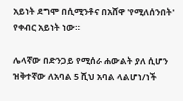አይነት ደግሞ በሲሚንቶና በአሸዋ 'የሚለሰንበት' የቀብር አይነት ነው።

ሌላኛው በድንጋይ የሚሰራ ሐውልት ያለ ሲሆን ዝቅተኛው ለአባል 5 ሺህ አባል ላልሆነ/ነች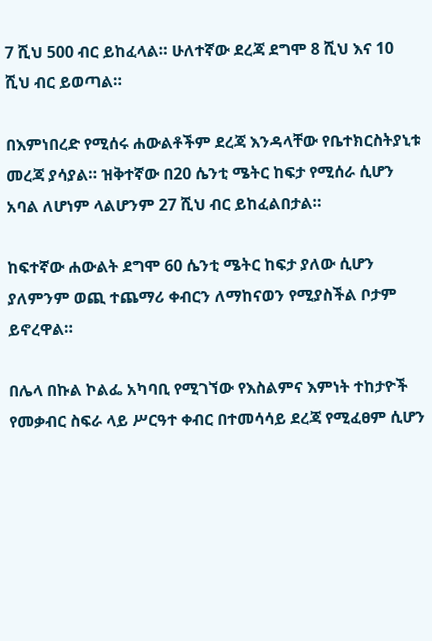7 ሺህ 500 ብር ይከፈላል። ሁለተኛው ደረጃ ደግሞ 8 ሺህ እና 10 ሺህ ብር ይወጣል።

በእምነበረድ የሚሰሩ ሐውልቶችም ደረጃ እንዳላቸው የቤተክርስትያኒቱ መረጃ ያሳያል። ዝቅተኛው በ20 ሴንቲ ሜትር ከፍታ የሚሰራ ሲሆን አባል ለሆነም ላልሆንም 27 ሺህ ብር ይከፈልበታል።

ከፍተኛው ሐውልት ደግሞ 60 ሴንቲ ሜትር ከፍታ ያለው ሲሆን ያለምንም ወጪ ተጨማሪ ቀብርን ለማከናወን የሚያስችል ቦታም ይኖረዋል።

በሌላ በኩል ኮልፌ አካባቢ የሚገኘው የእስልምና እምነት ተከታዮች የመቃብር ስፍራ ላይ ሥርዓተ ቀብር በተመሳሳይ ደረጃ የሚፈፀም ሲሆን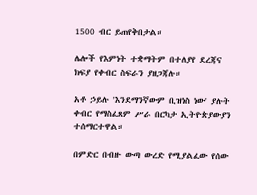1500 ብር ይጠየቅበታል።

ሌሎች የእምነት ተቋማትም በተለያየ ደረጃና ክፍያ የቀብር ስፍራን ያዘጋጃሉ።

አቶ ኃይሉ 'እንደማንኛውም ቢዝነስ ነው' ያሉት ቀብር የማስፈጸም ሥራ በርካታ ኢትዮጵያውያን ተሰማርተዋል።

በምድር በብዙ ውጣ ውረድ የሚያልፈው የሰው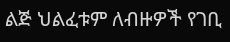ልጅ ህልፈቱም ለብዙዎች የገቢ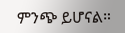ምንጭ ይሆናል።